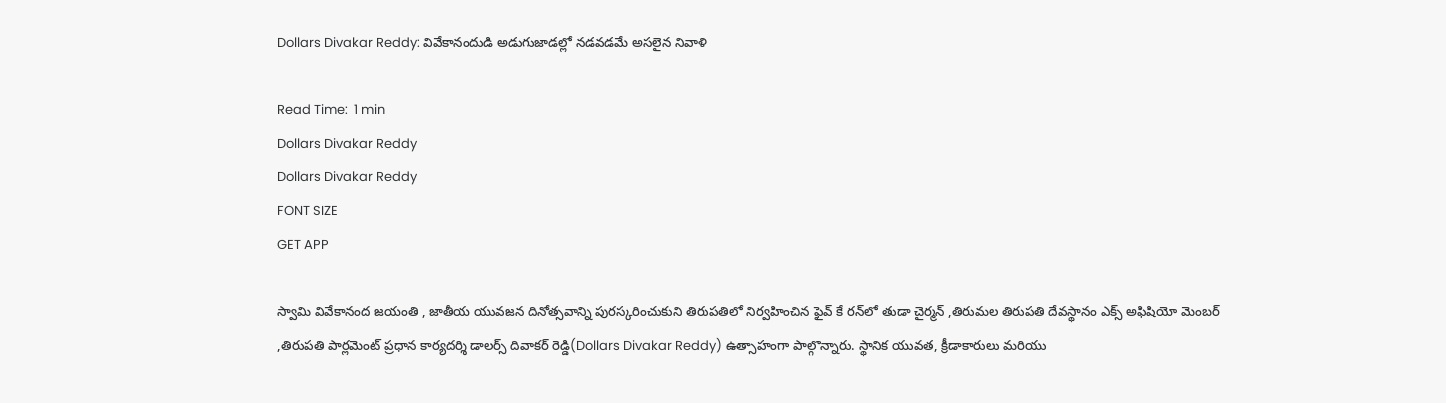Dollars Divakar Reddy: వివేకానందుడి అడుగుజాడల్లో నడవడమే అసలైన నివాళి

Read Time:  1 min
Dollars Divakar Reddy
Dollars Divakar Reddy
FONT SIZE
GET APP

స్వామి వివేకానంద జయంతి , జాతీయ యువజన దినోత్సవాన్ని పురస్కరించుకుని తిరుపతిలో నిర్వహించిన ఫైవ్ కే రన్‌లో తుడా చైర్మన్ ,తిరుమల తిరుపతి దేవస్థానం ఎక్స్ అఫిషియో మెంబర్ ,తిరుపతి పార్లమెంట్ ప్రధాన కార్యదర్శి డాలర్స్ దివాకర్ రెడ్డి(Dollars Divakar Reddy) ఉత్సాహంగా పాల్గొన్నారు. స్థానిక యువత, క్రీడాకారులు మరియు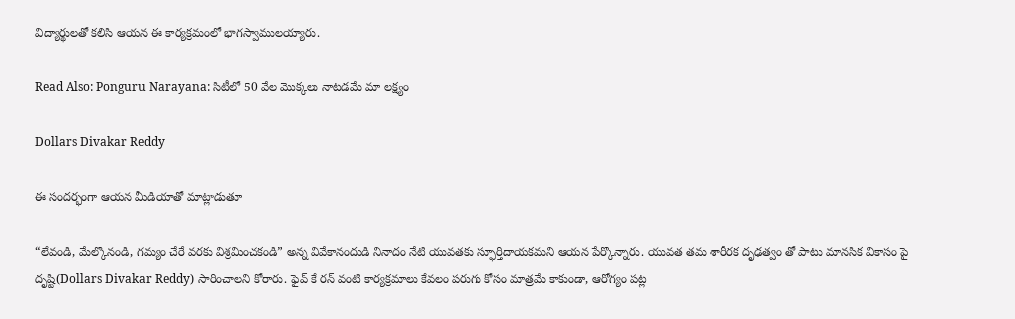విద్యార్థులతో కలిసి ఆయన ఈ కార్యక్రమంలో భాగస్వాములయ్యారు.

Read Also: Ponguru Narayana: సిటీలో 50 వేల మొక్కలు నాటడమే మా లక్ష్యం

Dollars Divakar Reddy

ఈ సందర్భంగా ఆయన మీడియాతో మాట్లాడుతూ

“లేవండి, మేల్కొనండి, గమ్యం చేరే వరకు విశ్రమించకండి” అన్న వివేకానందుడి నినాదం నేటి యువతకు స్ఫూర్తిదాయకమని ఆయన పేర్కొన్నారు. యువత తమ శారీరక దృఢత్వం తో పాటు మానసిక వికాసం పై దృష్టి(Dollars Divakar Reddy) సారించాలని కోరారు. ఫైవ్ కే రన్ వంటి కార్యక్రమాలు కేవలం పరుగు కోసం మాత్రమే కాకుండా, ఆరోగ్యం పట్ల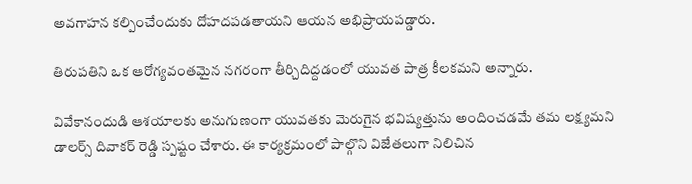అవగాహన కల్పించేందుకు దోహదపడతాయని ఆయన అభిప్రాయపడ్డారు.

తిరుపతిని ఒక ఆరోగ్యవంతమైన నగరంగా తీర్చిదిద్దడంలో యువత పాత్ర కీలకమని అన్నారు.

వివేకానందుడి ఆశయాలకు అనుగుణంగా యువతకు మెరుగైన భవిష్యత్తును అందించడమే తమ లక్ష్యమని డాలర్స్ దివాకర్ రెడ్డి స్పష్టం చేశారు. ఈ కార్యక్రమంలో పాల్గొని విజేతలుగా నిలిచిన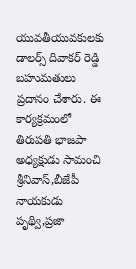యువతీయువకులకు డాలర్స్ దివాకర్ రెడ్డి బహుమతులు ప్రదానం చేశారు. ఈ కార్యక్రమంలో తిరుపతి భాజపా అధ్యక్షుడు సామంచి శ్రీనివాస్,బీజేపీ నాయకుడు పృథ్వి,ప్రజా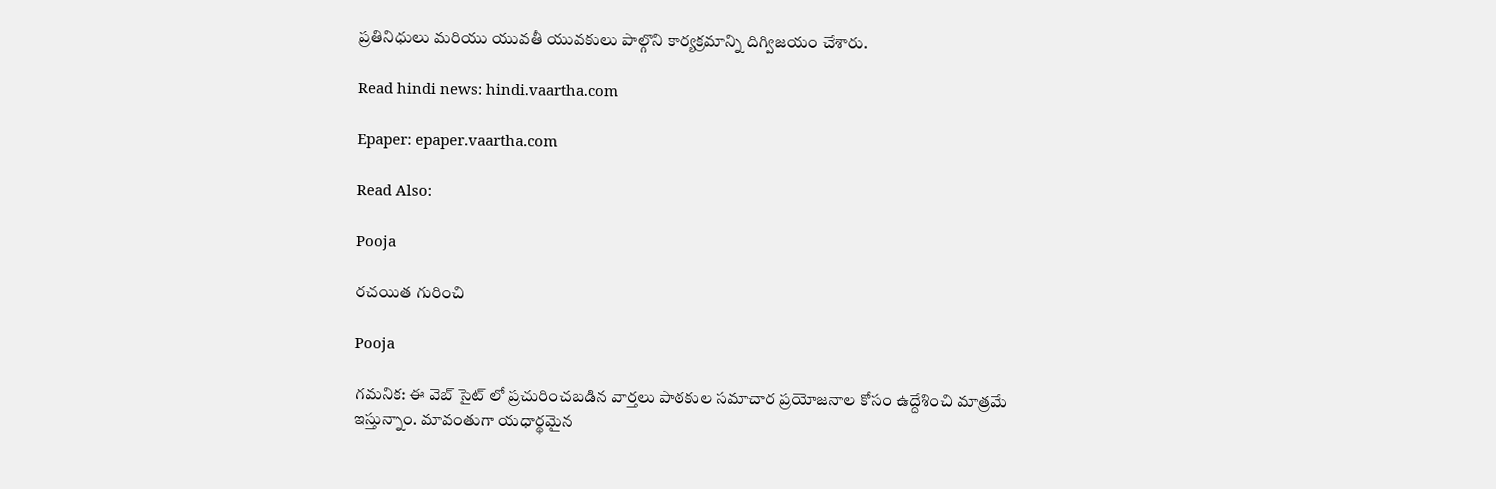ప్రతినిధులు మరియు యువతీ యువకులు పాల్గొని కార్యక్రమాన్ని దిగ్విజయం చేశారు.

Read hindi news: hindi.vaartha.com

Epaper: epaper.vaartha.com

Read Also:

Pooja

రచయిత గురించి

Pooja

గమనిక: ఈ వెబ్ సైట్ లో ప్రచురించబడిన వార్తలు పాఠకుల సమాచార ప్రయోజనాల కోసం ఉద్దేశించి మాత్రమే ఇస్తున్నాం. మావంతుగా యధార్థమైన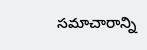సమాచారాన్ని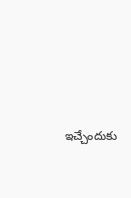ఇచ్చేందుకు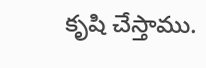కృషి చేస్తాము.